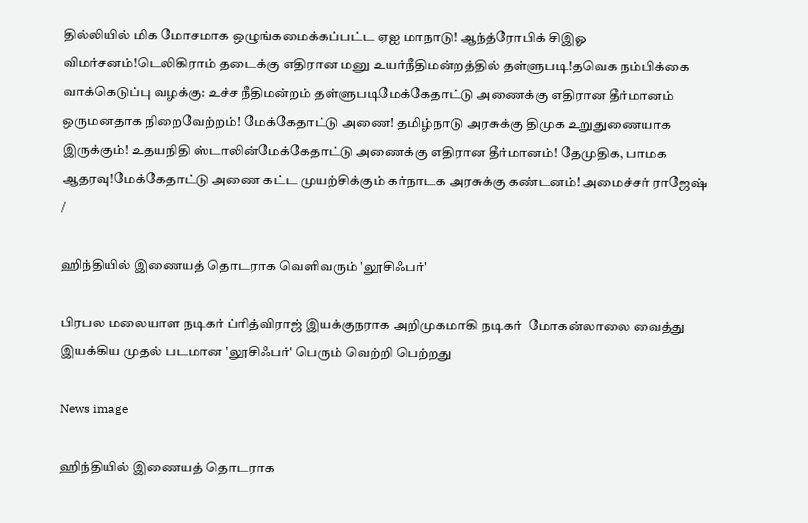தில்லியில் மிக மோசமாக ஒழுங்கமைக்கப்பட்ட ஏஐ மாநாடு! ஆந்த்ரோபிக் சிஇஓ விமர்சனம்!டெலிகிராம் தடைக்கு எதிரான மனு உயர்நீதிமன்றத்தில் தள்ளுபடி!தவெக நம்பிக்கை வாக்கெடுப்பு வழக்கு: உச்ச நீதிமன்றம் தள்ளுபடிமேக்கேதாட்டு அணைக்கு எதிரான தீர்மானம் ஒருமனதாக நிறைவேற்றம்! மேக்கேதாட்டு அணை! தமிழ்நாடு அரசுக்கு திமுக உறுதுணையாக இருக்கும்! உதயநிதி ஸ்டாலின்மேக்கேதாட்டு அணைக்கு எதிரான தீர்மானம்! தேமுதிக, பாமக ஆதரவு!மேக்கேதாட்டு அணை கட்ட முயற்சிக்கும் கர்நாடக அரசுக்கு கண்டனம்! அமைச்சர் ராஜேஷ்
/

ஹிந்தியில் இணையத் தொடராக வெளிவரும் 'லூசிஃபர்'

பிரபல மலையாள நடிகர் ப்ரித்விராஜ் இயக்குநராக அறிமுகமாகி நடிகர்  மோகன்லாலை வைத்து இயக்கிய முதல் படமான 'லூசிஃபர்' பெரும் வெற்றி பெற்றது

News image

ஹிந்தியில் இணையத் தொடராக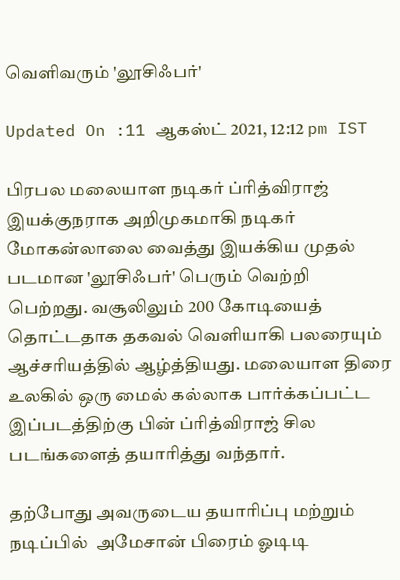வெளிவரும் 'லூசிஃபர்'

Updated On :11 ஆகஸ்ட் 2021, 12:12 pm IST

பிரபல மலையாள நடிகர் ப்ரித்விராஜ் இயக்குநராக அறிமுகமாகி நடிகர்  மோகன்லாலை வைத்து இயக்கிய முதல் படமான 'லூசிஃபர்' பெரும் வெற்றி பெற்றது. வசூலிலும் 200 கோடியைத் தொட்டதாக தகவல் வெளியாகி பலரையும் ஆச்சரியத்தில் ஆழ்த்தியது. மலையாள திரை உலகில் ஒரு மைல் கல்லாக பார்க்கப்பட்ட இப்படத்திற்கு பின் ப்ரித்விராஜ் சில படங்களைத் தயாரித்து வந்தார்.

தற்போது அவருடைய தயாரிப்பு மற்றும் நடிப்பில்  அமேசான் பிரைம் ஓடிடி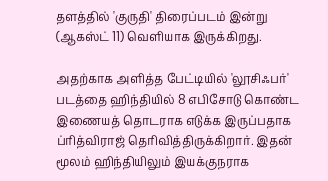தளத்தில் 'குருதி' திரைப்படம் இன்று  (ஆகஸ்ட் 11) வெளியாக இருக்கிறது.

அதற்காக அளித்த பேட்டியில் 'லூசிஃபர்' படத்தை ஹிந்தியில் 8 எபிசோடு கொண்ட  இணையத் தொடராக எடுக்க இருப்பதாக ப்ரித்விராஜ் தெரிவித்திருக்கிறார். இதன் மூலம் ஹிந்தியிலும் இயக்குநராக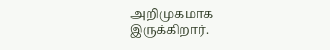அறிமுகமாக இருக்கிறார்.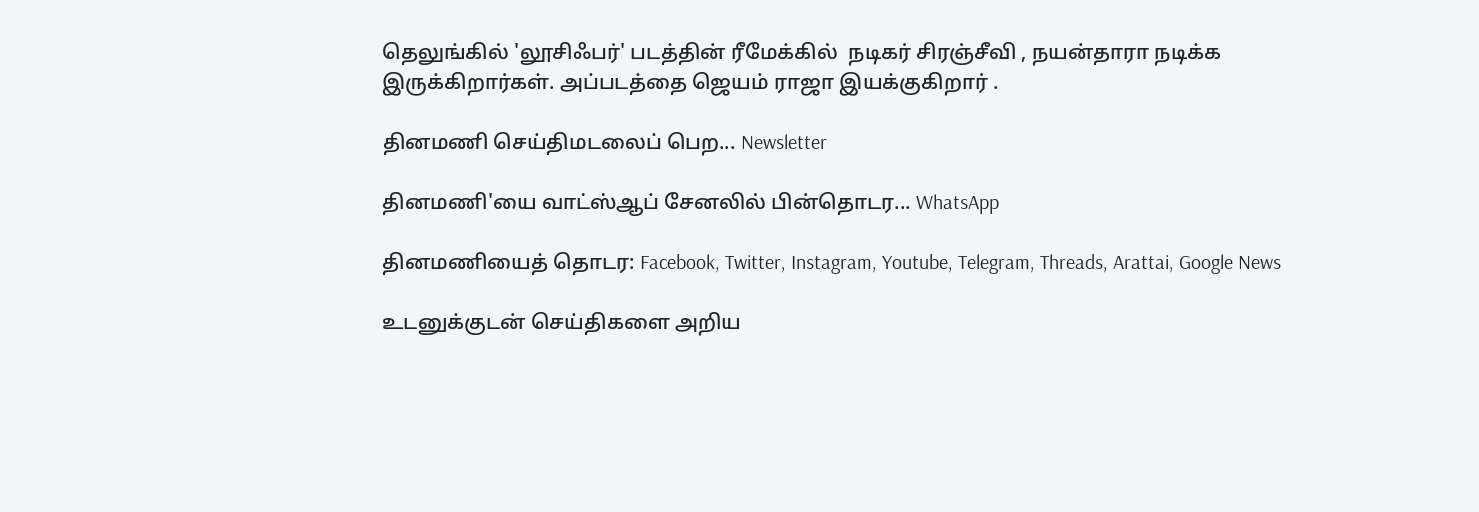தெலுங்கில் 'லூசிஃபர்' படத்தின் ரீமேக்கில்  நடிகர் சிரஞ்சீவி , நயன்தாரா நடிக்க இருக்கிறார்கள். அப்படத்தை ஜெயம் ராஜா இயக்குகிறார் .

தினமணி செய்திமடலைப் பெற... Newsletter

தினமணி'யை வாட்ஸ்ஆப் சேனலில் பின்தொடர... WhatsApp

தினமணியைத் தொடர: Facebook, Twitter, Instagram, Youtube, Telegram, Threads, Arattai, Google News

உடனுக்குடன் செய்திகளை அறிய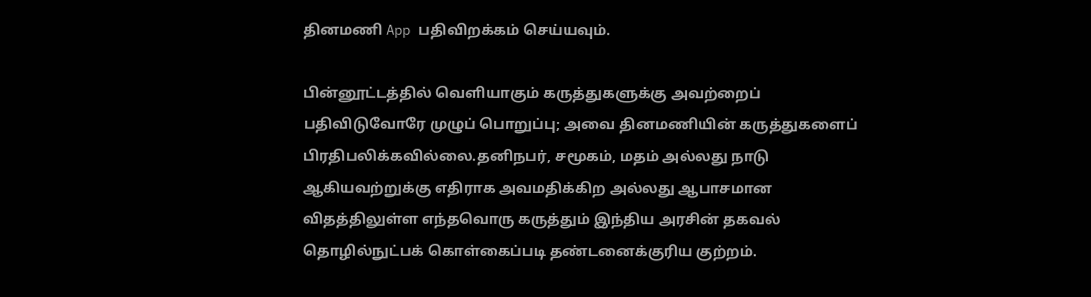தினமணி App பதிவிறக்கம் செய்யவும்.

பின்னூட்டத்தில் வெளியாகும் கருத்துகளுக்கு அவற்றைப் பதிவிடுவோரே முழுப் பொறுப்பு; அவை தினமணியின் கருத்துகளைப் பிரதிபலிக்கவில்லை.தனிநபர், சமூகம், மதம் அல்லது நாடு ஆகியவற்றுக்கு எதிராக அவமதிக்கிற அல்லது ஆபாசமான விதத்திலுள்ள எந்தவொரு கருத்தும் இந்திய அரசின் தகவல் தொழில்நுட்பக் கொள்கைப்படி தண்டனைக்குரிய குற்றம்.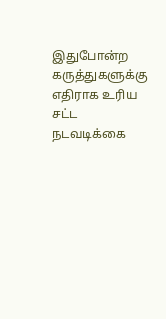இதுபோன்ற கருத்துகளுக்கு எதிராக உரிய சட்ட நடவடிக்கை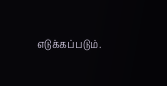எடுக்கப்படும்.